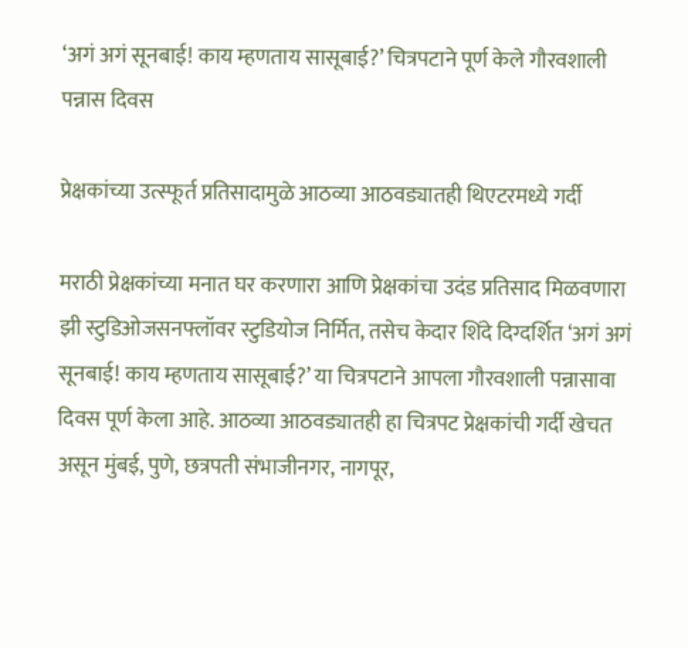‘अगं अगं सूनबाई! काय म्हणताय सासूबाई?’ चित्रपटाने पूर्ण केले गौरवशाली पन्नास दिवस

प्रेक्षकांच्या उत्स्फूर्त प्रतिसादामुळे आठव्या आठवड्यातही थिएटरमध्ये गर्दी

मराठी प्रेक्षकांच्या मनात घर करणारा आणि प्रेक्षकांचा उदंड प्रतिसाद मिळवणारा झी स्टुडिओजसनफ्लॉवर स्टुडियोज निर्मित, तसेच केदार शिंदे दिग्दर्शित ‘अगं अगं सूनबाई! काय म्हणताय सासूबाई?’ या चित्रपटाने आपला गौरवशाली पन्नासावा दिवस पूर्ण केला आहे. आठव्या आठवड्यातही हा चित्रपट प्रेक्षकांची गर्दी खेचत असून मुंबई, पुणे, छत्रपती संभाजीनगर, नागपूर,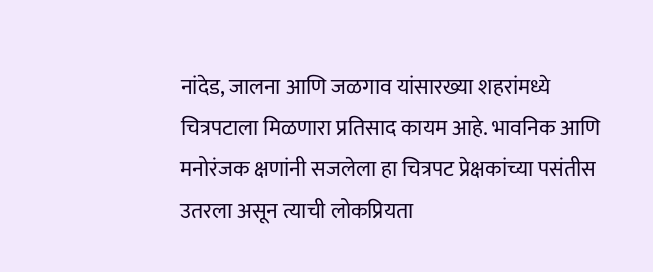नांदेड, जालना आणि जळगाव यांसारख्या शहरांमध्ये चित्रपटाला मिळणारा प्रतिसाद कायम आहे. भावनिक आणि मनोरंजक क्षणांनी सजलेला हा चित्रपट प्रेक्षकांच्या पसंतीस उतरला असून त्याची लोकप्रियता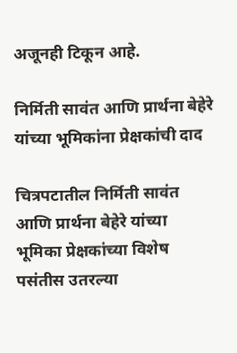अजूनही टिकून आहे.

निर्मिती सावंत आणि प्रार्थना बेहेरे यांच्या भूमिकांना प्रेक्षकांची दाद

चित्रपटातील निर्मिती सावंत आणि प्रार्थना बेहेरे यांच्या भूमिका प्रेक्षकांच्या विशेष पसंतीस उतरल्या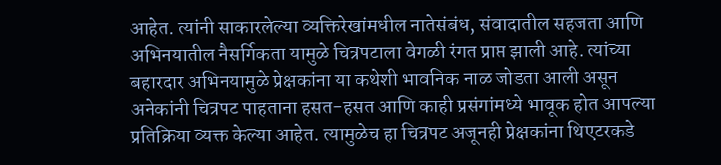आहेत. त्यांनी साकारलेल्या व्यक्तिरेखांमधील नातेसंबंध, संवादातील सहजता आणि अभिनयातील नैसर्गिकता यामुळे चित्रपटाला वेगळी रंगत प्राप्त झाली आहे. त्यांच्या बहारदार अभिनयामुळे प्रेक्षकांना या कथेशी भावनिक नाळ जोडता आली असून अनेकांनी चित्रपट पाहताना हसत-हसत आणि काही प्रसंगांमध्ये भावूक होत आपल्या प्रतिक्रिया व्यक्त केल्या आहेत. त्यामुळेच हा चित्रपट अजूनही प्रेक्षकांना थिएटरकडे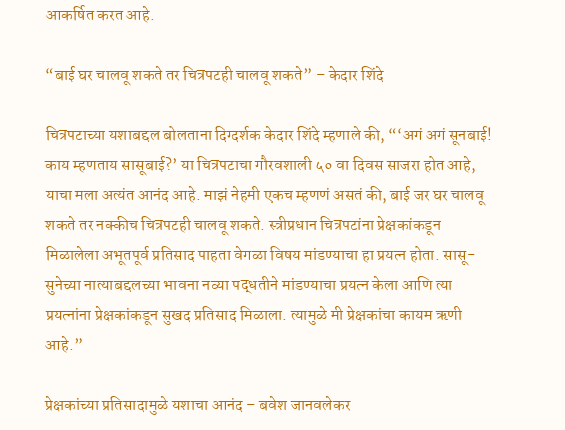आकर्षित करत आहे.

“बाई घर चालवू शकते तर चित्रपटही चालवू शकते” – केदार शिंदे

चित्रपटाच्या यशाबद्दल बोलताना दिग्दर्शक केदार शिंदे म्हणाले की, “‘अगं अगं सूनबाई! काय म्हणताय सासूबाई?’ या चित्रपटाचा गौरवशाली ५० वा दिवस साजरा होत आहे, याचा मला अत्यंत आनंद आहे. माझं नेहमी एकच म्हणणं असतं की, बाई जर घर चालवू शकते तर नक्कीच चित्रपटही चालवू शकते. स्त्रीप्रधान चित्रपटांना प्रेक्षकांकडून मिळालेला अभूतपूर्व प्रतिसाद पाहता वेगळा विषय मांडण्याचा हा प्रयत्न होता. सासू-सुनेच्या नात्याबद्दलच्या भावना नव्या पद्धतीने मांडण्याचा प्रयत्न केला आणि त्या प्रयत्नांना प्रेक्षकांकडून सुखद प्रतिसाद मिळाला. त्यामुळे मी प्रेक्षकांचा कायम ऋणी आहे.”

प्रेक्षकांच्या प्रतिसादामुळे यशाचा आनंद – बवेश जानवलेकर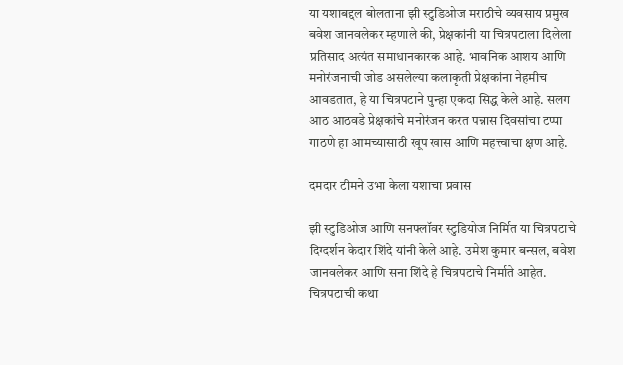या यशाबद्दल बोलताना झी स्टुडिओज मराठीचे व्यवसाय प्रमुख बवेश जानवलेकर म्हणाले की, प्रेक्षकांनी या चित्रपटाला दिलेला प्रतिसाद अत्यंत समाधानकारक आहे. भावनिक आशय आणि मनोरंजनाची जोड असलेल्या कलाकृती प्रेक्षकांना नेहमीच आवडतात, हे या चित्रपटाने पुन्हा एकदा सिद्ध केले आहे. सलग आठ आठवडे प्रेक्षकांचे मनोरंजन करत पन्नास दिवसांचा टप्पा गाठणे हा आमच्यासाठी खूप खास आणि महत्त्वाचा क्षण आहे.

दमदार टीमने उभा केला यशाचा प्रवास

झी स्टुडिओज आणि सनफ्लॉवर स्टुडियोज निर्मित या चित्रपटाचे दिग्दर्शन केदार शिंदे यांनी केले आहे. उमेश कुमार बन्सल, बवेश जानवलेकर आणि सना शिंदे हे चित्रपटाचे निर्माते आहेत. चित्रपटाची कथा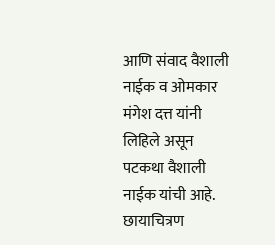आणि संवाद वैशाली नाईक व ओमकार मंगेश दत्त यांनी लिहिले असून पटकथा वैशाली नाईक यांची आहे. छायाचित्रण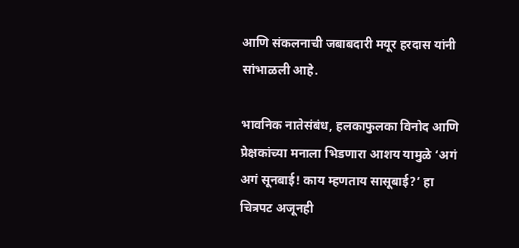आणि संकलनाची जबाबदारी मयूर हरदास यांनी सांभाळली आहे.

भावनिक नातेसंबंध, हलकाफुलका विनोद आणि प्रेक्षकांच्या मनाला भिडणारा आशय यामुळे ‘अगं अगं सूनबाई! काय म्हणताय सासूबाई?’ हा चित्रपट अजूनही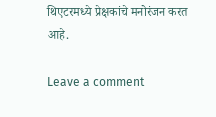थिएटरमध्ये प्रेक्षकांचे मनोरंजन करत आहे.

Leave a comment